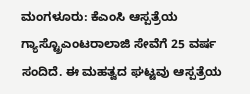ಮಂಗಳೂರು: ಕೆಎಂಸಿ ಆಸ್ಪತ್ರೆಯ ಗ್ಯಾಸ್ಟ್ರೊಎಂಟರಾಲಾಜಿ ಸೇವೆಗೆ 25 ವರ್ಷ ಸಂದಿದೆ. ಈ ಮಹತ್ವದ ಘಟ್ಟವು ಆಸ್ಪತ್ರೆಯ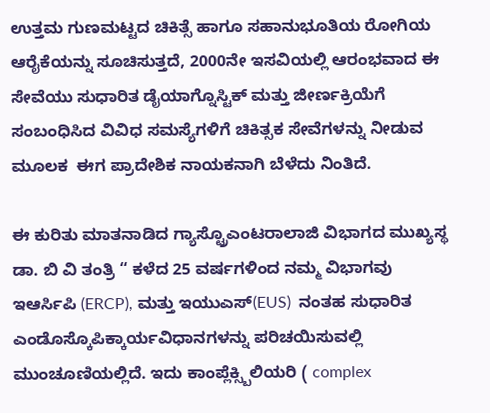ಉತ್ತಮ ಗುಣಮಟ್ಟದ ಚಿಕಿತ್ಸೆ ಹಾಗೂ ಸಹಾನುಭೂತಿಯ ರೋಗಿಯ ಆರೈಕೆಯನ್ನು ಸೂಚಿಸುತ್ತದೆ, 2000ನೇ ಇಸವಿಯಲ್ಲಿ ಆರಂಭವಾದ ಈ ಸೇವೆಯು ಸುಧಾರಿತ ಡೈಯಾಗ್ನೊಸ್ಟಿಕ್ ಮತ್ತು ಜೀರ್ಣಕ್ರಿಯೆಗೆ ಸಂಬಂಧಿಸಿದ ವಿವಿಧ ಸಮಸ್ಯೆಗಳಿಗೆ ಚಿಕಿತ್ಸಕ ಸೇವೆಗಳನ್ನು ನೀಡುವ ಮೂಲಕ  ಈಗ ಪ್ರಾದೇಶಿಕ ನಾಯಕನಾಗಿ ಬೆಳೆದು ನಿಂತಿದೆ.

ಈ ಕುರಿತು ಮಾತನಾಡಿದ ಗ್ಯಾಸ್ಟ್ರೊಎಂಟರಾಲಾಜಿ ವಿಭಾಗದ ಮುಖ್ಯಸ್ಥ ಡಾ. ಬಿ ವಿ ತಂತ್ರಿ “ ಕಳೆದ 25 ವರ್ಷಗಳಿಂದ ನಮ್ಮ ವಿಭಾಗವು ಇಆರ್ಸಿಪಿ (ERCP), ಮತ್ತು ಇಯುಎಸ್(EUS)  ನಂತಹ ಸುಧಾರಿತ ಎಂಡೊಸ್ಕೊಪಿಕ್ಕಾರ್ಯವಿಧಾನಗಳನ್ನು ಪರಿಚಯಿಸುವಲ್ಲಿ ಮುಂಚೂಣಿಯಲ್ಲಿದೆ. ಇದು ಕಾಂಪ್ಲೆಕ್ಸ್ಬಿಲಿಯರಿ ( complex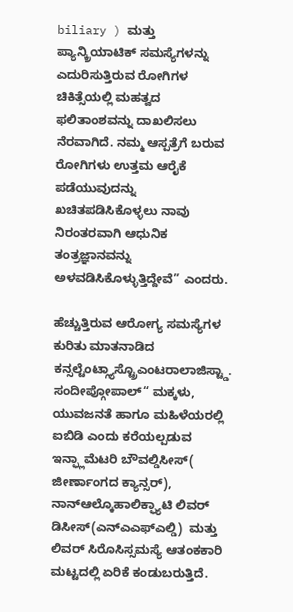biliary ) ಮತ್ತು ಪ್ಯಾನ್ಕ್ರಿಯಾಟಿಕ್ ಸಮಸ್ಯೆಗಳನ್ನು ಎದುರಿಸುತ್ತಿರುವ ರೋಗಿಗಳ ಚಿಕಿತ್ಸೆಯಲ್ಲಿ ಮಹತ್ವದ ಫಲಿತಾಂಶವನ್ನು ದಾಖಲಿಸಲು ನೆರವಾಗಿದೆ. ನಮ್ಮ ಆಸ್ಪತ್ರೆಗೆ ಬರುವ ರೋಗಿಗಳು ಉತ್ತಮ ಆರೈಕೆ ಪಡೆಯುವುದನ್ನು ಖಚಿತಪಡಿಸಿಕೊಳ್ಳಲು ನಾವು ನಿರಂತರವಾಗಿ ಆಧುನಿಕ ತಂತ್ರಜ್ಞಾನವನ್ನು ಅಳವಡಿಸಿಕೊಳ್ಳುತ್ತಿದ್ದೇವೆ” ಎಂದರು.

ಹೆಚ್ಚುತ್ತಿರುವ ಆರೋಗ್ಯ ಸಮಸ್ಯೆಗಳ ಕುರಿತು ಮಾತನಾಡಿದ ಕನ್ಸಲ್ಟೆಂಟ್ಗ್ಯಾಸ್ಟ್ರೊಎಂಟರಾಲಾಜಿಸ್ಟ್ಡಾ. ಸಂದೀಪ್ಗೋಪಾಲ್“ ಮಕ್ಕಳು, ಯುವಜನತೆ ಹಾಗೂ ಮಹಿಳೆಯರಲ್ಲಿ ಐಬಿಡಿ ಎಂದು ಕರೆಯಲ್ಪಡುವ ಇನ್ಫ್ಲಾಮೆಟರಿ ಬೌವಲ್ಡಿಸೀಸ್( ಜೀರ್ಣಾಂಗದ ಕ್ಯಾನ್ಸರ್), ನಾನ್ಆಲ್ಕೊಹಾಲಿಕ್ಫ್ಯಾಟಿ ಲಿವರ್ ಡಿಸೀಸ್(ಎನ್ಎಎಫ್ಎಲ್ಡಿ)  ಮತ್ತು ಲಿವರ್ ಸಿರೊಸಿಸ್ಸಮಸ್ಯೆ ಆತಂಕಕಾರಿ ಮಟ್ಟದಲ್ಲಿ ಏರಿಕೆ ಕಂಡುಬರುತ್ತಿದೆ.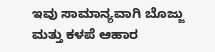ಇವು ಸಾಮಾನ್ಯವಾಗಿ ಬೊಜ್ಜು ಮತ್ತು ಕಳಪೆ ಆಹಾರ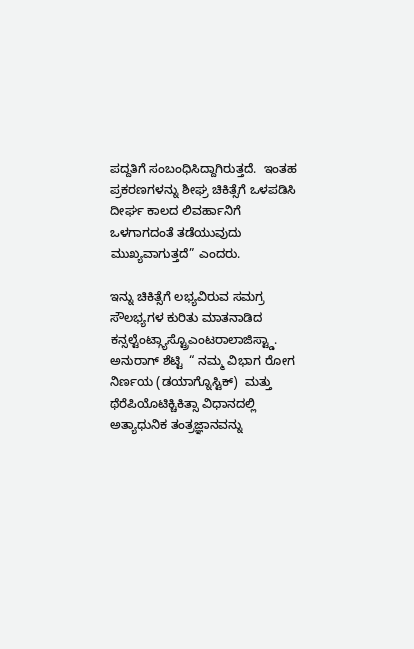ಪದ್ದತಿಗೆ ಸಂಬಂಧಿಸಿದ್ದಾಗಿರುತ್ತದೆ.  ಇಂತಹ ಪ್ರಕರಣಗಳನ್ನು ಶೀಘ್ರ ಚಿಕಿತ್ಸೆಗೆ ಒಳಪಡಿಸಿ ದೀರ್ಘ ಕಾಲದ ಲಿವರ್ಹಾನಿಗೆ ಒಳಗಾಗದಂತೆ ತಡೆಯುವುದು ಮುಖ್ಯವಾಗುತ್ತದೆ” ಎಂದರು.

ಇನ್ನು ಚಿಕಿತ್ಸೆಗೆ ಲಭ್ಯವಿರುವ ಸಮಗ್ರ ಸೌಲಭ್ಯಗಳ ಕುರಿತು ಮಾತನಾಡಿದ  ಕನ್ಸಲ್ಟೆಂಟ್ಗ್ಯಾಸ್ಟ್ರೊಎಂಟರಾಲಾಜಿಸ್ಟ್ಡಾ. ಅನುರಾಗ್ ಶೆಟ್ಟಿ  “ ನಮ್ಮ ವಿಭಾಗ ರೋಗ ನಿರ್ಣಯ (ಡಯಾಗ್ನೊಸ್ಟಿಕ್)  ಮತ್ತು ಥೆರೆಪಿಯೊಟಿಕ್ಚಿಕಿತ್ಸಾ ವಿಧಾನದಲ್ಲಿ ಅತ್ಯಾಧುನಿಕ ತಂತ್ರಜ್ಞಾನವನ್ನು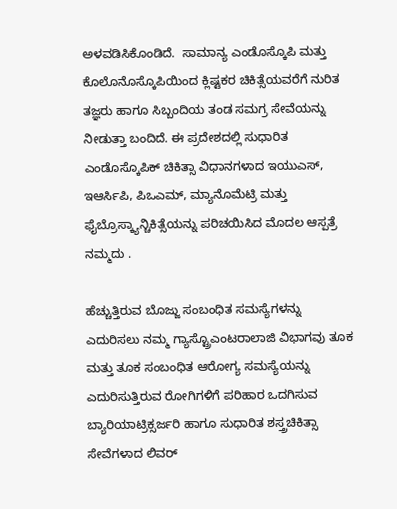ಅಳವಡಿಸಿಕೊಂಡಿದೆ.  ಸಾಮಾನ್ಯ ಎಂಡೊಸ್ಕೊಪಿ ಮತ್ತು ಕೊಲೊನೊಸ್ಕೊಪಿಯಿಂದ ಕ್ಲಿಷ್ಟಕರ ಚಿಕಿತ್ಸೆಯವರೆಗೆ ನುರಿತ ತಜ್ಞರು ಹಾಗೂ ಸಿಬ್ಬಂದಿಯ ತಂಡ ಸಮಗ್ರ ಸೇವೆಯನ್ನು ನೀಡುತ್ತಾ ಬಂದಿದೆ. ಈ ಪ್ರದೇಶದಲ್ಲಿ ಸುಧಾರಿತ ಎಂಡೊಸ್ಕೊಪಿಕ್ ಚಿಕಿತ್ಸಾ ವಿಧಾನಗಳಾದ ಇಯುಎಸ್, ಇಆರ್ಸಿಪಿ, ಪಿಒಎಮ್, ಮ್ಯಾನೊಮೆಟ್ರಿ ಮತ್ತು ಫೈಬ್ರೊಸ್ಕ್ಯಾನ್ಚಿಕಿತ್ಸೆಯನ್ನು ಪರಿಚಯಿಸಿದ ಮೊದಲ ಆಸ್ಪತ್ರೆ ನಮ್ಮದು .

ಹೆಚ್ಚುತ್ತಿರುವ ಬೊಜ್ಜು ಸಂಬಂಧಿತ ಸಮಸ್ಯೆಗಳನ್ನು ಎದುರಿಸಲು ನಮ್ಮ ಗ್ಯಾಸ್ಟ್ರೊಎಂಟರಾಲಾಜಿ ವಿಭಾಗವು ತೂಕ ಮತ್ತು ತೂಕ ಸಂಬಂಧಿತ ಆರೋಗ್ಯ ಸಮಸ್ಯೆಯನ್ನು ಎದುರಿಸುತ್ತಿರುವ ರೋಗಿಗಳಿಗೆ ಪರಿಹಾರ ಒದಗಿಸುವ ಬ್ಯಾರಿಯಾಟ್ರಿಕ್ಸರ್ಜರಿ ಹಾಗೂ ಸುಧಾರಿತ ಶಸ್ತ್ರಚಿಕಿತ್ಸಾ  ಸೇವೆಗಳಾದ ಲಿವರ್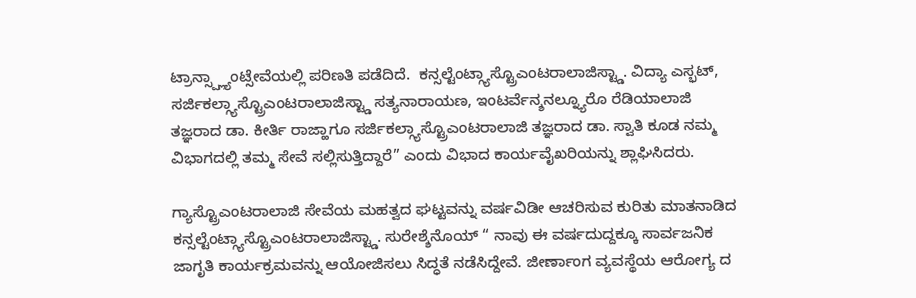ಟ್ರಾನ್ಸ್ಪ್ಲ್ಯಾಂಟ್ಸೇವೆಯಲ್ಲಿ ಪರಿಣತಿ ಪಡೆದಿದೆ.  ಕನ್ಸಲ್ಟೆಂಟ್ಗ್ಯಾಸ್ಟ್ರೊಎಂಟರಾಲಾಜಿಸ್ಟ್ಡಾ. ವಿದ್ಯಾ ಎಸ್ಭಟ್,  ಸರ್ಜಿಕಲ್ಗ್ಯಾಸ್ಟ್ರೊಎಂಟರಾಲಾಜಿಸ್ಟ್ಡಾ ಸತ್ಯನಾರಾಯಣ, ಇಂಟರ್ವೆನ್ಶನಲ್ನ್ಯೂರೊ ರೆಡಿಯಾಲಾಜಿ ತಜ್ಞರಾದ ಡಾ. ಕೀರ್ತಿ ರಾಜ್ಹಾಗೂ ಸರ್ಜಿಕಲ್ಗ್ಯಾಸ್ಟ್ರೊಎಂಟರಾಲಾಜಿ ತಜ್ಞರಾದ ಡಾ. ಸ್ವಾತಿ ಕೂಡ ನಮ್ಮ ವಿಭಾಗದಲ್ಲಿ ತಮ್ಮ ಸೇವೆ ಸಲ್ಲಿಸುತ್ತಿದ್ದಾರೆ” ಎಂದು ವಿಭಾದ ಕಾರ್ಯವೈಖರಿಯನ್ನು ಶ್ಲಾಘಿಸಿದರು.

ಗ್ಯಾಸ್ಟ್ರೊಎಂಟರಾಲಾಜಿ ಸೇವೆಯ ಮಹತ್ವದ ಘಟ್ಟವನ್ನು ವರ್ಷವಿಡೀ ಆಚರಿಸುವ ಕುರಿತು ಮಾತನಾಡಿದ ಕನ್ಸಲ್ಟೆಂಟ್ಗ್ಯಾಸ್ಟ್ರೊಎಂಟರಾಲಾಜಿಸ್ಟ್ಡಾ. ಸುರೇಶ್ಶೆನೊಯ್ “ ನಾವು ಈ ವರ್ಷದುದ್ದಕ್ಕೂ ಸಾರ್ವಜನಿಕ ಜಾಗೃತಿ ಕಾರ್ಯಕ್ರಮವನ್ನು ಆಯೋಜಿಸಲು ಸಿದ್ಧತೆ ನಡೆಸಿದ್ದೇವೆ. ಜೀರ್ಣಾಂಗ ವ್ಯವಸ್ಥೆಯ ಆರೋಗ್ಯ ದ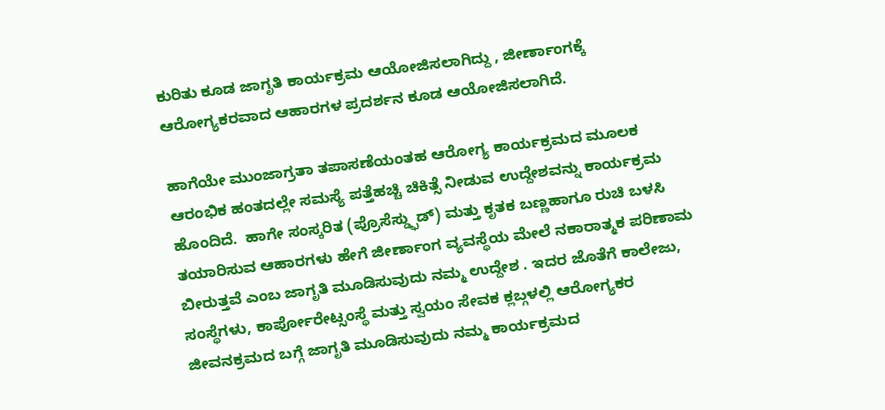ಕುರಿತು ಕೂಡ ಜಾಗೃತಿ ಕಾರ್ಯಕ್ರಮ ಆಯೋಜಿಸಲಾಗಿದ್ದು , ಜೀರ್ಣಾಂಗಕ್ಕೆ ಆರೋಗ್ಯಕರವಾದ ಆಹಾರಗಳ ಪ್ರದರ್ಶನ ಕೂಡ ಆಯೋಜಿಸಲಾಗಿದೆ.

ಹಾಗೆಯೇ ಮುಂಜಾಗ್ರತಾ ತಪಾಸಣೆಯಂತಹ ಆರೋಗ್ಯ ಕಾರ್ಯಕ್ರಮದ ಮೂಲಕ ಆರಂಭಿಕ ಹಂತದಲ್ಲೇ ಸಮಸ್ಯೆ ಪತ್ತೆಹಚ್ಚಿ ಚಿಕಿತ್ಸೆ ನೀಡುವ ಉದ್ದೇಶವನ್ನು ಕಾರ್ಯಕ್ರಮ ಹೊಂದಿದೆ.  ಹಾಗೇ ಸಂಸ್ಕರಿತ (ಪ್ರೊಸೆಸ್ಡ್ಫುಡ್) ಮತ್ತು ಕೃತಕ ಬಣ್ಣಹಾಗೂ ರುಚಿ ಬಳಸಿ ತಯಾರಿಸುವ ಆಹಾರಗಳು ಹೇಗೆ ಜೀರ್ಣಾಂಗ ವ್ಯವಸ್ಥೆಯ ಮೇಲೆ ನಕಾರಾತ್ಮಕ ಪರಿಣಾಮ ಬೀರುತ್ತವೆ ಎಂಬ ಜಾಗೃತಿ ಮೂಡಿಸುವುದು ನಮ್ಮ ಉದ್ದೇಶ . ಇದರ ಜೊತೆಗೆ ಕಾಲೇಜು, ಸಂಸ್ಥೆಗಳು, ಕಾರ್ಪೋರೇಟ್ಸಂಸ್ಥೆ ಮತ್ತು ಸ್ವಯಂ ಸೇವಕ ಕ್ಲಬ್ಗಳಲ್ಲಿ ಆರೋಗ್ಯಕರ ಜೀವನಕ್ರಮದ ಬಗ್ಗೆ ಜಾಗೃತಿ ಮೂಡಿಸುವುದು ನಮ್ಮ ಕಾರ್ಯಕ್ರಮದ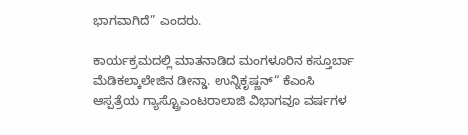ಭಾಗವಾಗಿದೆ” ಎಂದರು.

ಕಾರ್ಯಕ್ರಮದಲ್ಲಿ ಮಾತನಾಡಿದ ಮಂಗಳೂರಿನ ಕಸ್ತೂರ್ಬಾ ಮೆಡಿಕಲ್ಕಾಲೇಜಿನ ಡೀನ್ಡಾ. ಉನ್ನಿಕೃಷ್ಣನ್“ ಕೆಎಂಸಿ ಆಸ್ಪತ್ರೆಯ ಗ್ಯಾಸ್ಟ್ರೊಎಂಟರಾಲಾಜಿ ವಿಭಾಗವೂ ವರ್ಷಗಳ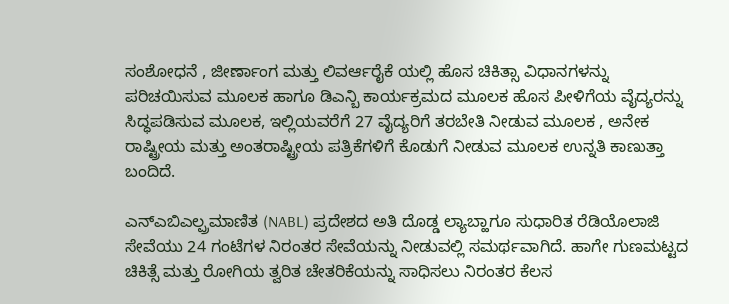ಸಂಶೋಧನೆ , ಜೀರ್ಣಾಂಗ ಮತ್ತು ಲಿವರ್ಆರೈಕೆ ಯಲ್ಲಿ ಹೊಸ ಚಿಕಿತ್ಸಾ ವಿಧಾನಗಳನ್ನು ಪರಿಚಯಿಸುವ ಮೂಲಕ ಹಾಗೂ ಡಿಎನ್ಬಿ ಕಾರ್ಯಕ್ರಮದ ಮೂಲಕ ಹೊಸ ಪೀಳಿಗೆಯ ವೈದ್ಯರನ್ನು ಸಿದ್ಧಪಡಿಸುವ ಮೂಲಕ, ಇಲ್ಲಿಯವರೆಗೆ 27 ವೈದ್ಯರಿಗೆ ತರಬೇತಿ ನೀಡುವ ಮೂಲಕ , ಅನೇಕ ರಾಷ್ಟ್ರೀಯ ಮತ್ತು ಅಂತರಾಷ್ಟ್ರೀಯ ಪತ್ರಿಕೆಗಳಿಗೆ ಕೊಡುಗೆ ನೀಡುವ ಮೂಲಕ ಉನ್ನತಿ ಕಾಣುತ್ತಾ ಬಂದಿದೆ.

ಎನ್ಎಬಿಎಲ್ಪ್ರಮಾಣಿತ (NABL) ಪ್ರದೇಶದ ಅತಿ ದೊಡ್ಡ ಲ್ಯಾಬ್ಹಾಗೂ ಸುಧಾರಿತ ರೆಡಿಯೊಲಾಜಿ ಸೇವೆಯು 24 ಗಂಟೆಗಳ ನಿರಂತರ ಸೇವೆಯನ್ನು ನೀಡುವಲ್ಲಿ ಸಮರ್ಥವಾಗಿದೆ. ಹಾಗೇ ಗುಣಮಟ್ಟದ ಚಿಕಿತ್ಸೆ ಮತ್ತು ರೋಗಿಯ ತ್ವರಿತ ಚೇತರಿಕೆಯನ್ನು ಸಾಧಿಸಲು ನಿರಂತರ ಕೆಲಸ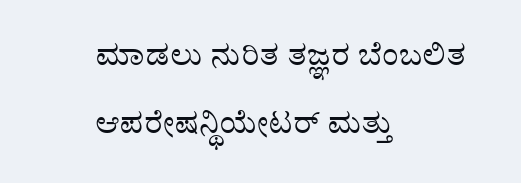ಮಾಡಲು ನುರಿತ ತಜ್ಞರ ಬೆಂಬಲಿತ ಆಪರೇಷನ್ಥಿಯೇಟರ್ ಮತ್ತು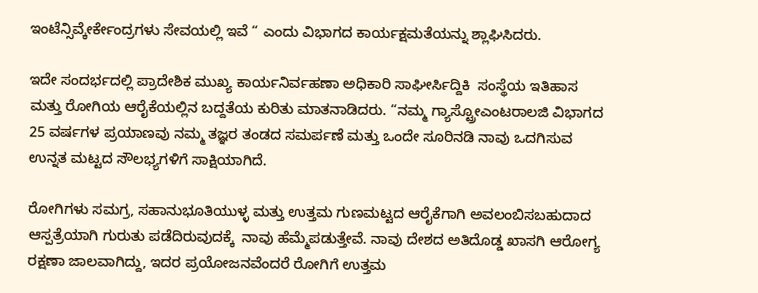ಇಂಟೆನ್ಸಿವ್ಕೇರ್ಕೇಂದ್ರಗಳು ಸೇವಯಲ್ಲಿ ಇವೆ “ ಎಂದು ವಿಭಾಗದ ಕಾರ್ಯಕ್ಷಮತೆಯನ್ನು ಶ್ಲಾಘಿಸಿದರು.

ಇದೇ ಸಂದರ್ಭದಲ್ಲಿ ಪ್ರಾದೇಶಿಕ ಮುಖ್ಯ ಕಾರ್ಯನಿರ್ವಹಣಾ ಅಧಿಕಾರಿ ಸಾಘೀರ್ಸಿದ್ದಿಕಿ  ಸಂಸ್ಥೆಯ ಇತಿಹಾಸ ಮತ್ತು ರೋಗಿಯ ಆರೈಕೆಯಲ್ಲಿನ ಬದ್ದತೆಯ ಕುರಿತು ಮಾತನಾಡಿದರು. “ನಮ್ಮ ಗ್ಯಾಸ್ಟ್ರೋಎಂಟರಾಲಜಿ ವಿಭಾಗದ 25 ವರ್ಷಗಳ ಪ್ರಯಾಣವು ನಮ್ಮ ತಜ್ಞರ ತಂಡದ ಸಮರ್ಪಣೆ ಮತ್ತು ಒಂದೇ ಸೂರಿನಡಿ ನಾವು ಒದಗಿಸುವ ಉನ್ನತ ಮಟ್ಟದ ಸೌಲಭ್ಯಗಳಿಗೆ ಸಾಕ್ಷಿಯಾಗಿದೆ.

ರೋಗಿಗಳು ಸಮಗ್ರ, ಸಹಾನುಭೂತಿಯುಳ್ಳ ಮತ್ತು ಉತ್ತಮ ಗುಣಮಟ್ಟದ ಆರೈಕೆಗಾಗಿ ಅವಲಂಬಿಸಬಹುದಾದ ಆಸ್ಪತ್ರೆಯಾಗಿ ಗುರುತು ಪಡೆದಿರುವುದಕ್ಕೆ  ನಾವು ಹೆಮ್ಮೆಪಡುತ್ತೇವೆ. ನಾವು ದೇಶದ ಅತಿದೊಡ್ಡ ಖಾಸಗಿ ಆರೋಗ್ಯ ರಕ್ಷಣಾ ಜಾಲವಾಗಿದ್ದು, ಇದರ ಪ್ರಯೋಜನವೆಂದರೆ ರೋಗಿಗೆ ಉತ್ತಮ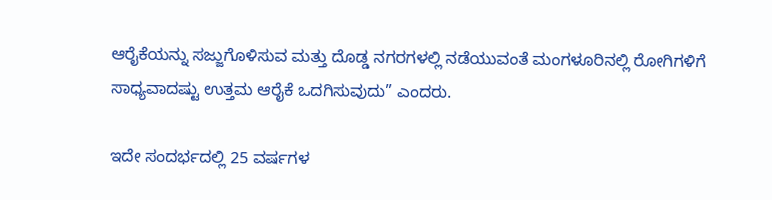ಆರೈಕೆಯನ್ನು ಸಜ್ಜುಗೊಳಿಸುವ ಮತ್ತು ದೊಡ್ಡ ನಗರಗಳಲ್ಲಿ ನಡೆಯುವಂತೆ ಮಂಗಳೂರಿನಲ್ಲಿ ರೋಗಿಗಳಿಗೆ ಸಾಧ್ಯವಾದಷ್ಟು ಉತ್ತಮ ಆರೈಕೆ ಒದಗಿಸುವುದು” ಎಂದರು.

ಇದೇ ಸಂದರ್ಭದಲ್ಲಿ 25 ವರ್ಷಗಳ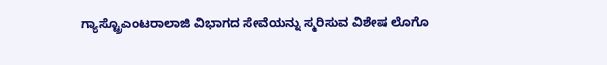ಗ್ಯಾಸ್ಟ್ರೊಎಂಟರಾಲಾಜಿ ವಿಭಾಗದ ಸೇವೆಯನ್ನು ಸ್ಮರಿಸುವ ವಿಶೇಷ ಲೊಗೊ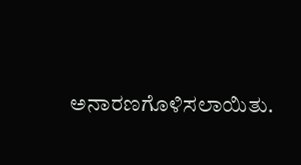ಅನಾರಣಗೊಳಿಸಲಾಯಿತು.